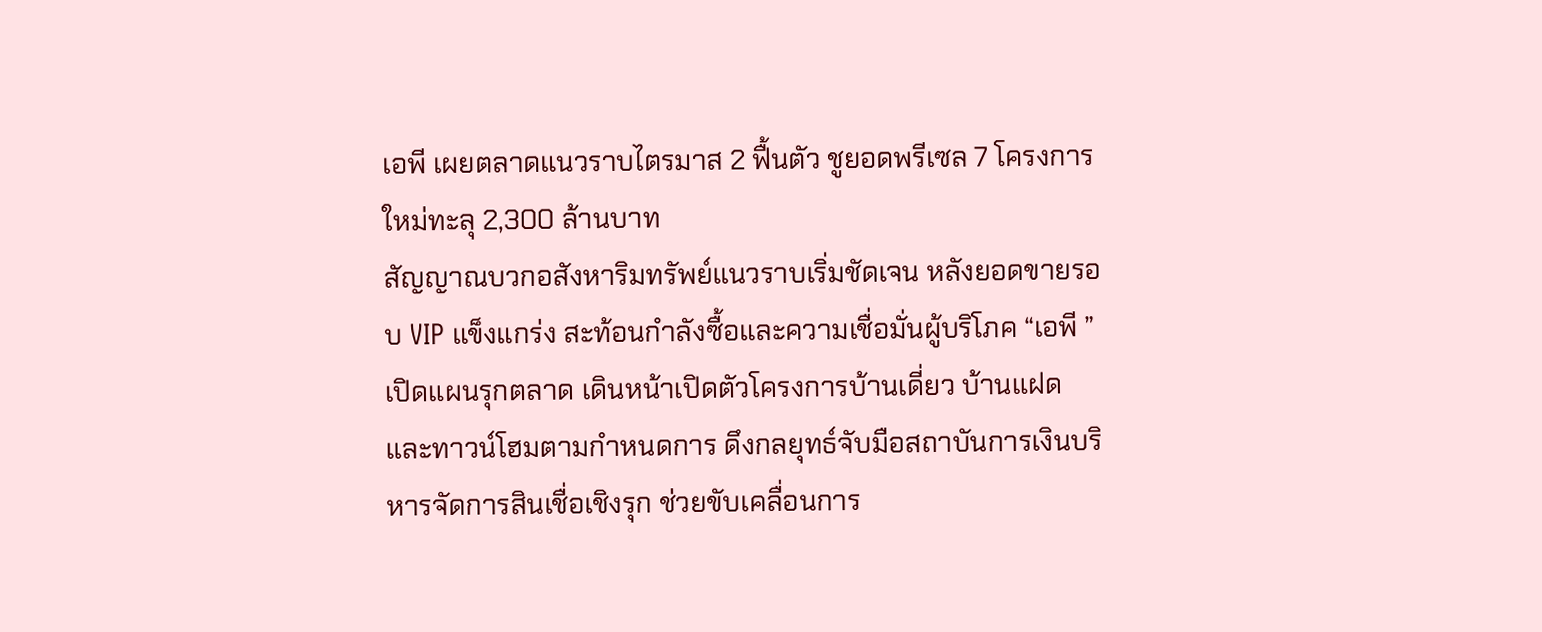เอพี เผยตลาดแนวราบไตรมาส 2 ฟื้นตัว ชูยอดพรีเซล 7 โครงการใหม่ทะลุ 2,300 ล้านบาท
สัญญาณบวกอสังหาริมทรัพย์แนวราบเริ่มชัดเจน หลังยอดขายรอบ VIP แข็งแกร่ง สะท้อนกำลังซื้อและความเชื่อมั่นผู้บริโภค “เอพี ”เปิดแผนรุกตลาด เดินหน้าเปิดตัวโครงการบ้านเดี่ยว บ้านแฝด และทาวน์โฮมตามกำหนดการ ดึงกลยุทธ์จับมือสถาบันการเงินบริหารจัดการสินเชื่อเชิงรุก ช่วยขับเคลื่อนการ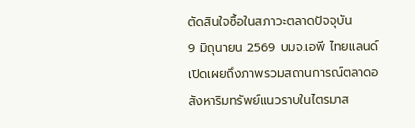ตัดสินใจซื้อในสภาวะตลาดปัจจุบัน
9 มิถุนายน 2569 บมจ.เอพี ไทยแลนด์ เปิดเผยถึงภาพรวมสถานการณ์ตลาดอสังหาริมทรัพย์แนวราบในไตรมาส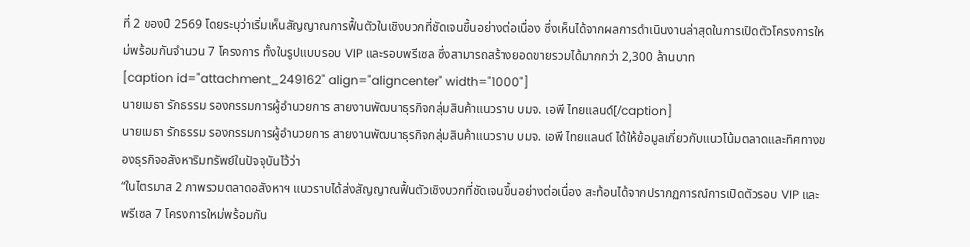ที่ 2 ของปี 2569 โดยระบุว่าเริ่มเห็นสัญญาณการฟื้นตัวในเชิงบวกที่ชัดเจนขึ้นอย่างต่อเนื่อง ซึ่งเห็นได้จากผลการดำเนินงานล่าสุดในการเปิดตัวโครงการใหม่พร้อมกันจำนวน 7 โครงการ ทั้งในรูปแบบรอบ VIP และรอบพรีเซล ซึ่งสามารถสร้างยอดขายรวมได้มากกว่า 2,300 ล้านบาท
[caption id="attachment_249162" align="aligncenter" width="1000"]
นายเมธา รักธรรม รองกรรมการผู้อำนวยการ สายงานพัฒนาธุรกิจกลุ่มสินค้าแนวราบ บมจ. เอพี ไทยแลนด์[/caption]
นายเมธา รักธรรม รองกรรมการผู้อำนวยการ สายงานพัฒนาธุรกิจกลุ่มสินค้าแนวราบ บมจ. เอพี ไทยแลนด์ ได้ให้ข้อมูลเกี่ยวกับแนวโน้มตลาดและทิศทางของธุรกิจอสังหาริมทรัพย์ในปัจจุบันไว้ว่า
“ในไตรมาส 2 ภาพรวมตลาดอสังหาฯ แนวราบได้ส่งสัญญาณฟื้นตัวเชิงบวกที่ชัดเจนขึ้นอย่างต่อเนื่อง สะท้อนได้จากปรากฏการณ์การเปิดตัวรอบ VIP และพรีเซล 7 โครงการใหม่พร้อมกัน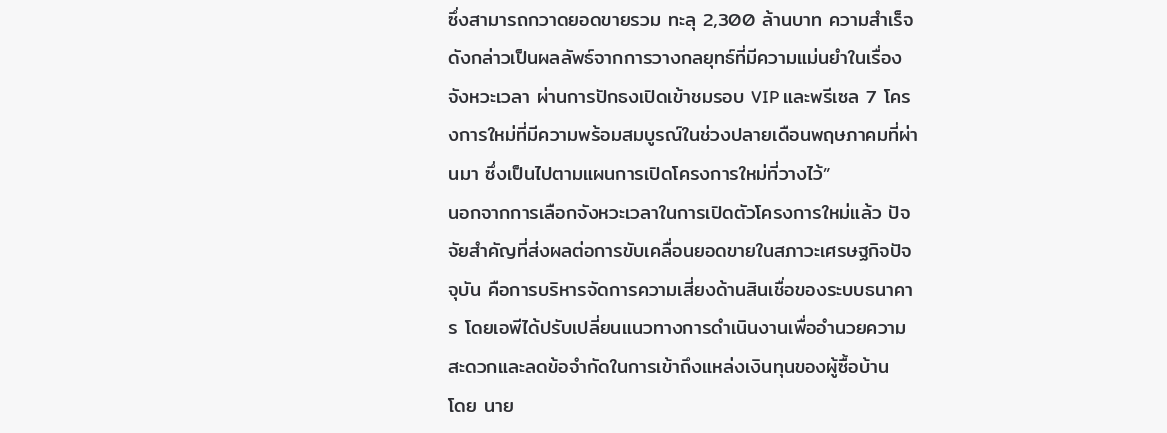ซึ่งสามารถกวาดยอดขายรวม ทะลุ 2,300 ล้านบาท ความสำเร็จดังกล่าวเป็นผลลัพธ์จากการวางกลยุทธ์ที่มีความแม่นยำในเรื่องจังหวะเวลา ผ่านการปักธงเปิดเข้าชมรอบ VIP และพรีเซล 7 โครงการใหม่ที่มีความพร้อมสมบูรณ์ในช่วงปลายเดือนพฤษภาคมที่ผ่านมา ซึ่งเป็นไปตามแผนการเปิดโครงการใหม่ที่วางไว้”
นอกจากการเลือกจังหวะเวลาในการเปิดตัวโครงการใหม่แล้ว ปัจจัยสำคัญที่ส่งผลต่อการขับเคลื่อนยอดขายในสภาวะเศรษฐกิจปัจจุบัน คือการบริหารจัดการความเสี่ยงด้านสินเชื่อของระบบธนาคาร โดยเอพีได้ปรับเปลี่ยนแนวทางการดำเนินงานเพื่ออำนวยความสะดวกและลดข้อจำกัดในการเข้าถึงแหล่งเงินทุนของผู้ซื้อบ้าน
โดย นาย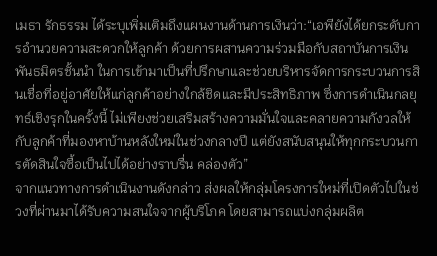เมธา รักธรรม ได้ระบุเพิ่มเติมถึงแผนงานด้านการเงินว่า:“เอพียังได้ยกระดับการอำนวยความสะดวกให้ลูกค้า ด้วยการผสานความร่วมมือกับสถาบันการเงินพันธมิตรชั้นนำ ในการเข้ามาเป็นที่ปรึกษาและช่วยบริหารจัดการกระบวนการสินเชื่อที่อยู่อาศัยให้แก่ลูกค้าอย่างใกล้ชิดและมีประสิทธิภาพ ซึ่งการดำเนินกลยุทธ์เชิงรุกในครั้งนี้ ไม่เพียงช่วยเสริมสร้างความมั่นใจและคลายความกังวลให้กับลูกค้าที่มองหาบ้านหลังใหม่ในช่วงกลางปี แต่ยังสนับสนุนให้ทุกกระบวนการตัดสินใจซื้อเป็นไปได้อย่างราบรื่น คล่องตัว”
จากแนวทางการดำเนินงานดังกล่าว ส่งผลให้กลุ่มโครงการใหม่ที่เปิดตัวไปในช่วงที่ผ่านมาได้รับความสนใจจากผู้บริโภค โดยสามารถแบ่งกลุ่มผลิต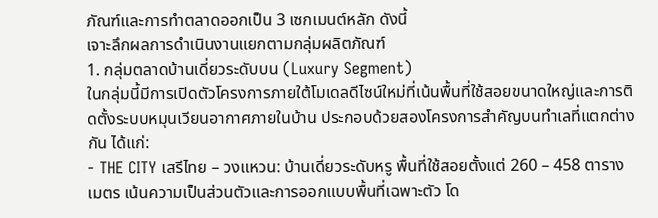ภัณฑ์และการทำตลาดออกเป็น 3 เซกเมนต์หลัก ดังนี้
เจาะลึกผลการดำเนินงานแยกตามกลุ่มผลิตภัณฑ์
1. กลุ่มตลาดบ้านเดี่ยวระดับบน (Luxury Segment)
ในกลุ่มนี้มีการเปิดตัวโครงการภายใต้โมเดลดีไซน์ใหม่ที่เน้นพื้นที่ใช้สอยขนาดใหญ่และการติดตั้งระบบหมุนเวียนอากาศภายในบ้าน ประกอบด้วยสองโครงการสำคัญบนทำเลที่แตกต่างกัน ได้แก่:
- THE CITY เสรีไทย – วงแหวน: บ้านเดี่ยวระดับหรู พื้นที่ใช้สอยตั้งแต่ 260 – 458 ตารางเมตร เน้นความเป็นส่วนตัวและการออกแบบพื้นที่เฉพาะตัว โด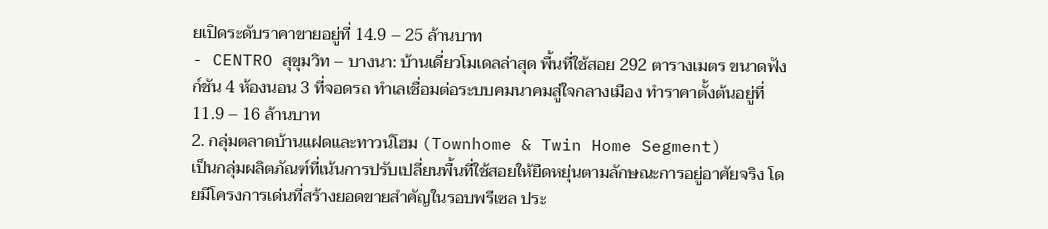ยเปิดระดับราคาขายอยู่ที่ 14.9 – 25 ล้านบาท
- CENTRO สุขุมวิท – บางนา: บ้านเดี่ยวโมเดลล่าสุด พื้นที่ใช้สอย 292 ตารางเมตร ขนาดฟังก์ชัน 4 ห้องนอน 3 ที่จอดรถ ทำเลเชื่อมต่อระบบคมนาคมสู่ใจกลางเมือง ทำราคาตั้งต้นอยู่ที่ 11.9 – 16 ล้านบาท
2. กลุ่มตลาดบ้านแฝดและทาวน์โฮม (Townhome & Twin Home Segment)
เป็นกลุ่มผลิตภัณฑ์ที่เน้นการปรับเปลี่ยนพื้นที่ใช้สอยให้ยืดหยุ่นตามลักษณะการอยู่อาศัยจริง โดยมีโครงการเด่นที่สร้างยอดขายสำคัญในรอบพรีเซล ประ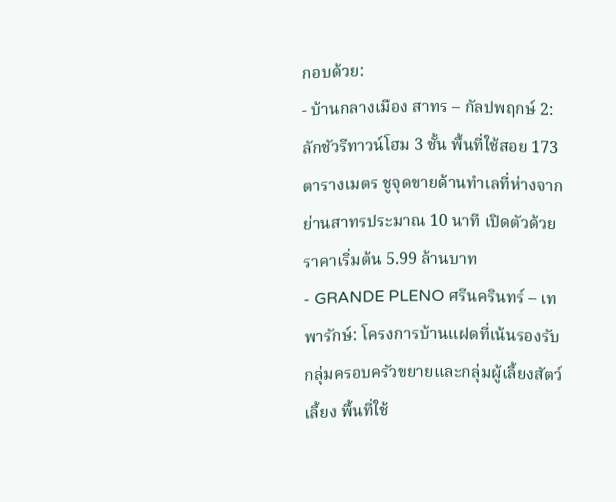กอบด้วย:
- บ้านกลางเมือง สาทร – กัลปพฤกษ์ 2: ลักชัวรีทาวน์โฮม 3 ชั้น พื้นที่ใช้สอย 173 ตารางเมตร ชูจุดขายด้านทำเลที่ห่างจากย่านสาทรประมาณ 10 นาที เปิดตัวด้วยราคาเริ่มต้น 5.99 ล้านบาท
- GRANDE PLENO ศรีนครินทร์ – เทพารักษ์: โครงการบ้านแฝดที่เน้นรองรับกลุ่มครอบครัวขยายและกลุ่มผู้เลี้ยงสัตว์เลี้ยง พื้นที่ใช้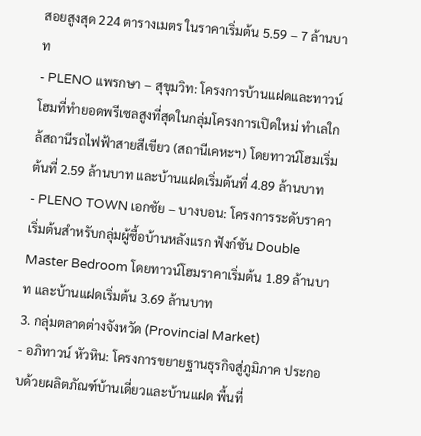สอยสูงสุด 224 ตารางเมตร ในราคาเริ่มต้น 5.59 – 7 ล้านบาท
- PLENO แพรกษา – สุขุมวิท: โครงการบ้านแฝดและทาวน์โฮมที่ทำยอดพรีเซลสูงที่สุดในกลุ่มโครงการเปิดใหม่ ทำเลใกล้สถานีรถไฟฟ้าสายสีเขียว (สถานีเคหะฯ) โดยทาวน์โฮมเริ่มต้นที่ 2.59 ล้านบาท และบ้านแฝดเริ่มต้นที่ 4.89 ล้านบาท
- PLENO TOWN เอกชัย – บางบอน: โครงการระดับราคาเริ่มต้นสำหรับกลุ่มผู้ซื้อบ้านหลังแรก ฟังก์ชัน Double Master Bedroom โดยทาวน์โฮมราคาเริ่มต้น 1.89 ล้านบาท และบ้านแฝดเริ่มต้น 3.69 ล้านบาท
3. กลุ่มตลาดต่างจังหวัด (Provincial Market)
- อภิทาวน์ หัวหิน: โครงการขยายฐานธุรกิจสู่ภูมิภาค ประกอบด้วยผลิตภัณฑ์บ้านเดี่ยวและบ้านแฝด พื้นที่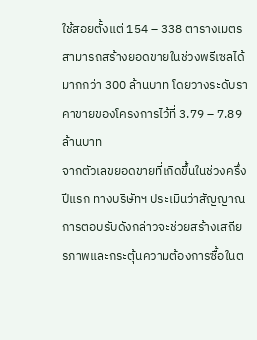ใช้สอยตั้งแต่ 154 – 338 ตารางเมตร สามารถสร้างยอดขายในช่วงพรีเซลได้มากกว่า 300 ล้านบาท โดยวางระดับราคาขายของโครงการไว้ที่ 3.79 – 7.89 ล้านบาท
จากตัวเลขยอดขายที่เกิดขึ้นในช่วงครึ่งปีแรก ทางบริษัทฯ ประเมินว่าสัญญาณการตอบรับดังกล่าวจะช่วยสร้างเสถียรภาพและกระตุ้นความต้องการซื้อในต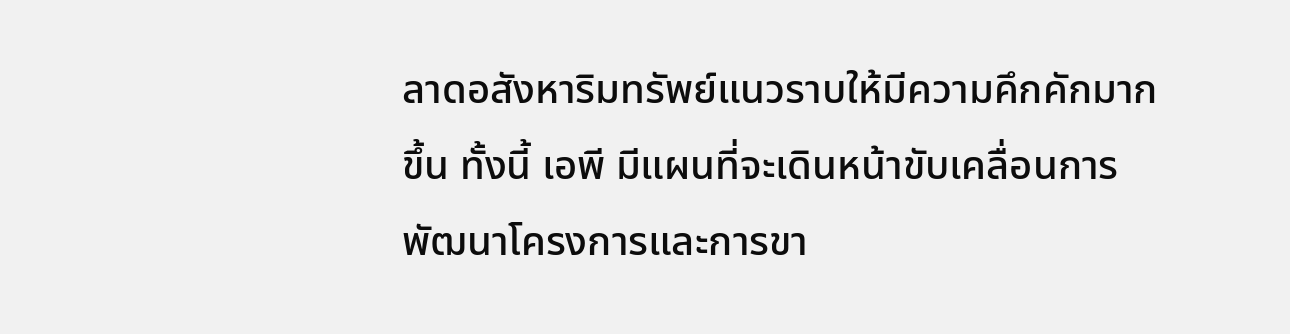ลาดอสังหาริมทรัพย์แนวราบให้มีความคึกคักมากขึ้น ทั้งนี้ เอพี มีแผนที่จะเดินหน้าขับเคลื่อนการพัฒนาโครงการและการขา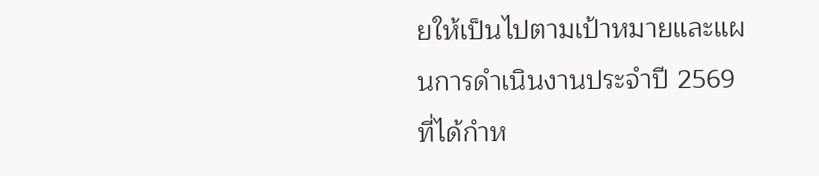ยให้เป็นไปตามเป้าหมายและแผนการดำเนินงานประจำปี 2569 ที่ได้กำห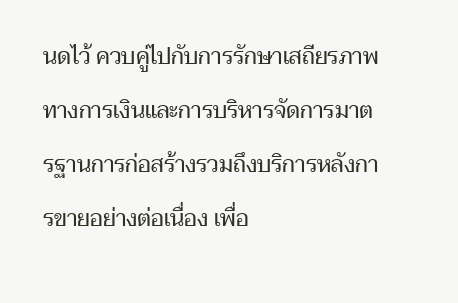นดไว้ ควบคู่ไปกับการรักษาเสถียรภาพทางการเงินและการบริหารจัดการมาตรฐานการก่อสร้างรวมถึงบริการหลังการขายอย่างต่อเนื่อง เพื่อ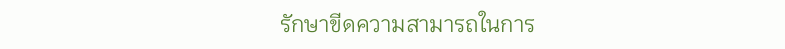รักษาขีดความสามารถในการ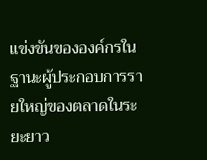แข่งขันขององค์กรในฐานะผู้ประกอบการรายใหญ่ของตลาดในระยะยาว